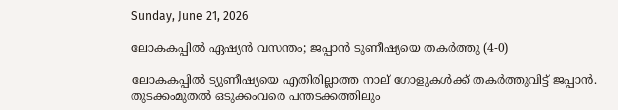Sunday, June 21, 2026

ലോകകപ്പിൽ ഏഷ്യൻ വസന്തം; ജപ്പാൻ ടുണീഷ്യയെ തകർത്തു (4-0)

ലോകകപ്പിൽ ട്യുണീഷ്യയെ എതിരില്ലാത്ത നാല് ഗോളുകൾക്ക് തകർത്തുവിട്ട് ജപ്പാൻ. തുടക്കംമുതൽ ഒടുക്കംവരെ പന്തടക്കത്തിലും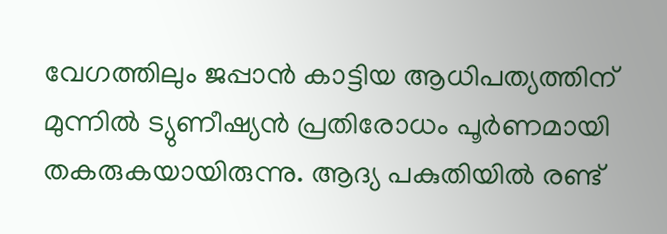വേഗത്തിലും ജപ്പാൻ കാട്ടിയ ആധിപത്യത്തിന് മുന്നിൽ ട്യുണീഷ്യൻ പ്രതിരോധം പൂർണമായി തകരുകയായിരുന്നു. ആദ്യ പകുതിയിൽ രണ്ട്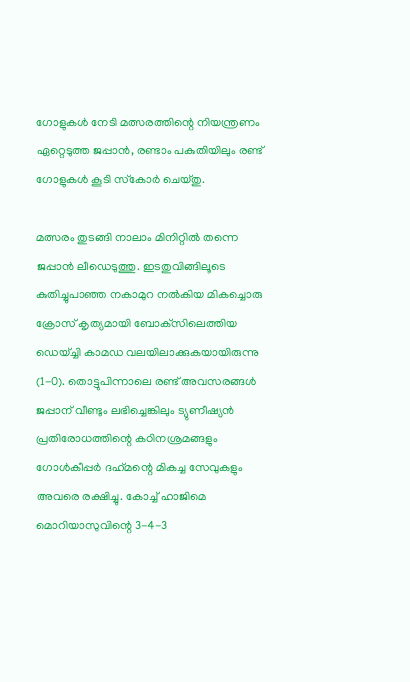ഗോളുകൾ നേടി മത്സരത്തിന്റെ നിയന്ത്രണം ഏറ്റെടുത്ത ജപ്പാൻ, രണ്ടാം പകുതിയിലും രണ്ട് ഗോളുകൾ കൂടി സ്‌കോർ ചെയ്തു.

മത്സരം തുടങ്ങി നാലാം മിനിറ്റിൽ തന്നെ ജപ്പാൻ ലീഡെടുത്തു. ഇടതുവിങ്ങിലൂടെ കുതിച്ചുപാഞ്ഞ നകാമുറ നൽകിയ മികച്ചൊരു ക്രോസ് കൃത്യമായി ബോക്‌സിലെത്തിയ ഡെയ്ച്ചി കാമഡ വലയിലാക്കുകയായിരുന്നു (1-0). തൊട്ടുപിന്നാലെ രണ്ട് അവസരങ്ങൾ ജപ്പാന് വീണ്ടും ലഭിച്ചെങ്കിലും ട്യുണീഷ്യൻ പ്രതിരോധത്തിന്റെ കഠിനശ്രമങ്ങളും ഗോൾകീപ്പർ ദഹ്‌മന്റെ മികച്ച സേവുകളും അവരെ രക്ഷിച്ചു. കോച്ച് ഹാജിമെ മൊറിയാസുവിന്റെ 3-4-3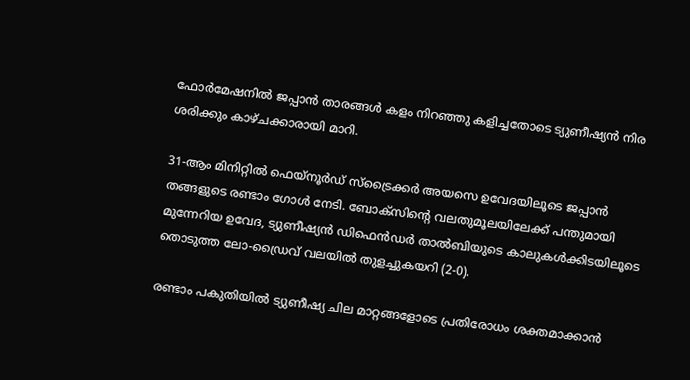ഫോർമേഷനിൽ ജപ്പാൻ താരങ്ങൾ കളം നിറഞ്ഞു കളിച്ചതോടെ ട്യുണീഷ്യൻ നിര ശരിക്കും കാഴ്ചക്കാരായി മാറി.

31-ആം മിനിറ്റിൽ ഫെയ്നൂർഡ് സ്‌ട്രൈക്കർ അയസെ ഉവേദയിലൂടെ ജപ്പാൻ തങ്ങളുടെ രണ്ടാം ഗോൾ നേടി. ബോക്‌സിന്റെ വലതുമൂലയിലേക്ക് പന്തുമായി മുന്നേറിയ ഉവേദ, ട്യുണീഷ്യൻ ഡിഫെൻഡർ താൽബിയുടെ കാലുകൾക്കിടയിലൂടെ തൊടുത്ത ലോ-ഡ്രൈവ് വലയിൽ തുളച്ചുകയറി (2-0).

രണ്ടാം പകുതിയിൽ ട്യുണീഷ്യ ചില മാറ്റങ്ങളോടെ പ്രതിരോധം ശക്തമാക്കാൻ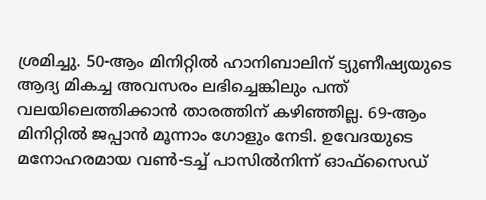ശ്രമിച്ചു. 50-ആം മിനിറ്റിൽ ഹാനിബാലിന് ട്യുണീഷ്യയുടെ ആദ്യ മികച്ച അവസരം ലഭിച്ചെങ്കിലും പന്ത് വലയിലെത്തിക്കാൻ താരത്തിന് കഴിഞ്ഞില്ല. 69-ആം മിനിറ്റിൽ ജപ്പാൻ മൂന്നാം ഗോളും നേടി. ഉവേദയുടെ മനോഹരമായ വൺ-ടച്ച് പാസിൽനിന്ന് ഓഫ്സൈഡ്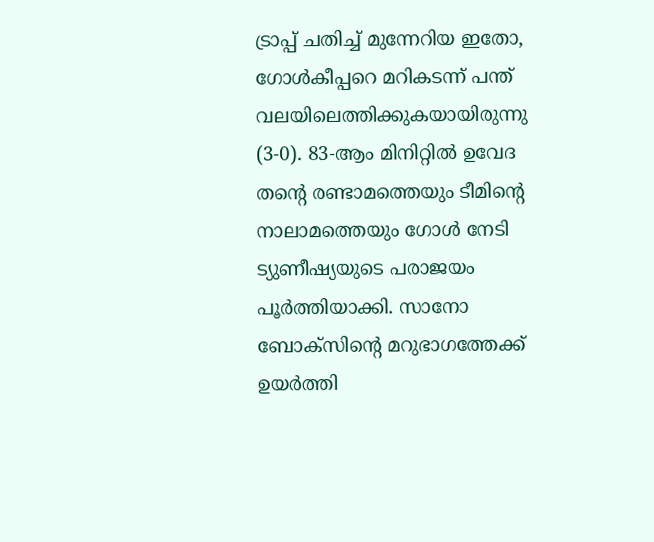ട്രാപ്പ് ചതിച്ച് മുന്നേറിയ ഇതോ, ഗോൾകീപ്പറെ മറികടന്ന് പന്ത് വലയിലെത്തിക്കുകയായിരുന്നു (3-0). 83-ആം മിനിറ്റിൽ ഉവേദ തന്റെ രണ്ടാമത്തെയും ടീമിന്റെ നാലാമത്തെയും ഗോൾ നേടി ട്യുണീഷ്യയുടെ പരാജയം പൂർത്തിയാക്കി. സാനോ ബോക്‌സിന്റെ മറുഭാഗത്തേക്ക് ഉയർത്തി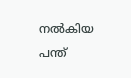നൽകിയ പന്ത്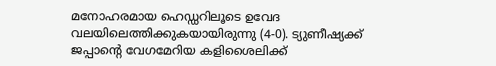മനോഹരമായ ഹെഡ്ഡറിലൂടെ ഉവേദ വലയിലെത്തിക്കുകയായിരുന്നു (4-0). ട്യുണീഷ്യക്ക് ജപ്പാന്റെ വേഗമേറിയ കളിശൈലിക്ക്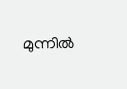മുന്നിൽ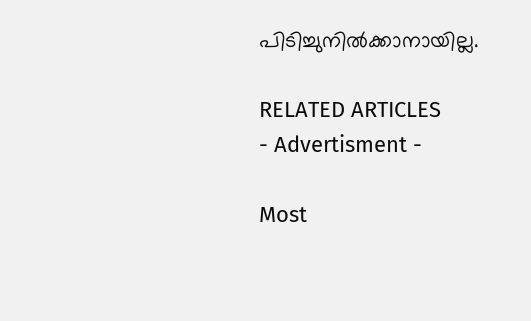പിടിച്ചുനിൽക്കാനായില്ല.

RELATED ARTICLES
- Advertisment -

Most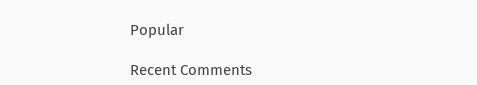Popular

Recent Comments